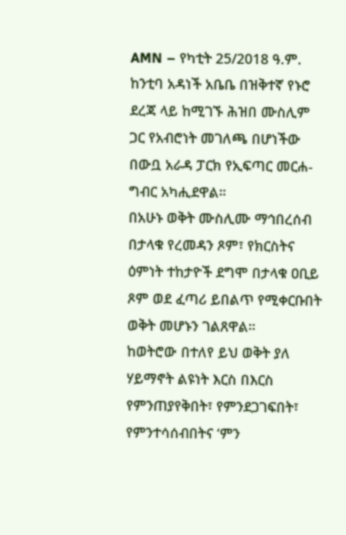AMN – የካቲት 25/2018 ዓ.ም.
ከንቲባ አዳነች አቤቤ በዝቅተኛ የኑሮ ደረጃ ላይ ከሚገኙ ሕዝበ ሙስሊም ጋር የአብሮነት መገለጫ በሆነችው በውቧ አራዳ ፓርክ የኢፍጣር መርሐ-ግብር አካሒደዋል።
በአሁኑ ወቅት ሙስሊሙ ማኅበረሰብ በታላቁ የረመዳን ጾም፣ የክርስትና ዕምነት ተከታዮች ደግሞ በታላቁ ዐቢይ ጾም ወደ ፈጣሪ ይበልጥ የሚቀርቡበት ወቅት መሆኑን ገልጸዋል።
ከወትሮው በተለየ ይህ ወቅት ያለ ሃይማኖት ልዩነት እርስ በእርስ የምንጠያየቅበት፣ የምንደጋገፍበት፣ የምንተሳሰብበትና ‘ምን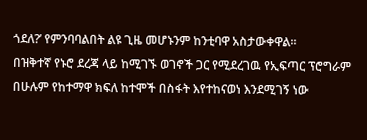ጎደለ?’ የምንባባልበት ልዩ ጊዜ መሆኑንም ከንቲባዋ አስታውቀዋል።
በዝቅተኛ የኑሮ ደረጃ ላይ ከሚገኙ ወገኖች ጋር የሚደረገዉ የኢፍጣር ፕሮግራም በሁሉም የከተማዋ ክፍለ ከተሞች በስፋት እየተከናወነ እንደሚገኝ ነው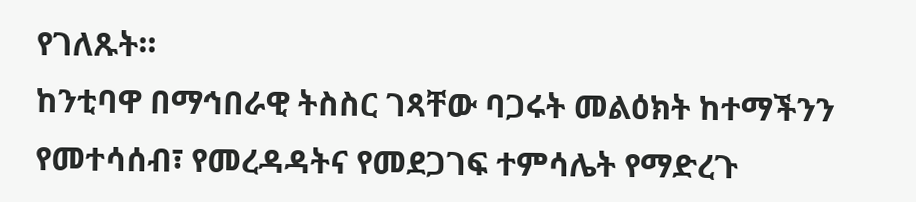የገለጹት።
ከንቲባዋ በማኅበራዊ ትስስር ገጻቸው ባጋሩት መልዕክት ከተማችንን የመተሳሰብ፣ የመረዳዳትና የመደጋገፍ ተምሳሌት የማድረጉ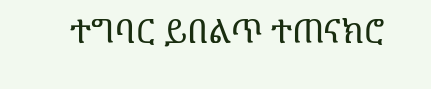ተግባር ይበልጥ ተጠናክሮ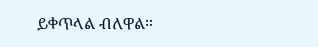ይቀጥላል ብለዋል።